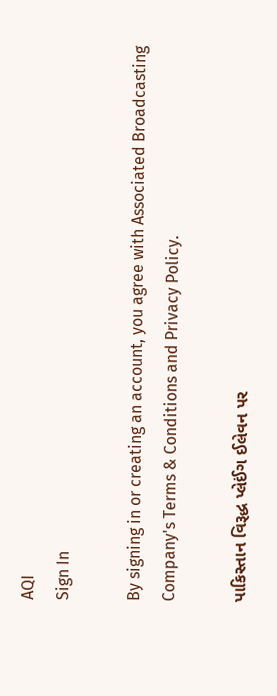AQI
Sign In

By signing in or creating an account, you agree with Associated Broadcasting Company's Terms & Conditions and Privacy Policy.

પાકિસ્તાન વિરૂદ્ધ પ્લેઈંગ ઈલેવન પર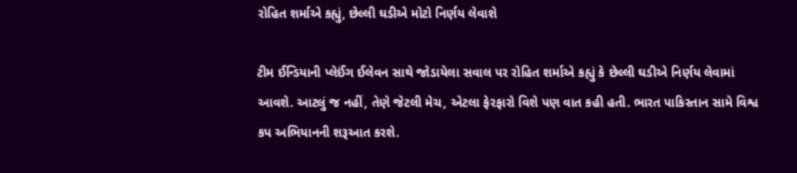રોહિત શર્માએ કહ્યું, છેલ્લી ઘડીએ મોટો નિર્ણય લેવાશે

ટીમ ઈન્ડિયાની પ્લેઈંગ ઈલેવન સાથે જોડાયેલા સવાલ પર રોહિત શર્માએ કહ્યું કે છેલ્લી ઘડીએ નિર્ણય લેવામાં આવશે. આટલું જ નહીં, તેણે જેટલી મેચ, એટલા ફેરફારો વિશે પણ વાત કહી હતી. ભારત પાકિસ્તાન સામે વિશ્વ કપ અભિયાનની શરૂઆત કરશે.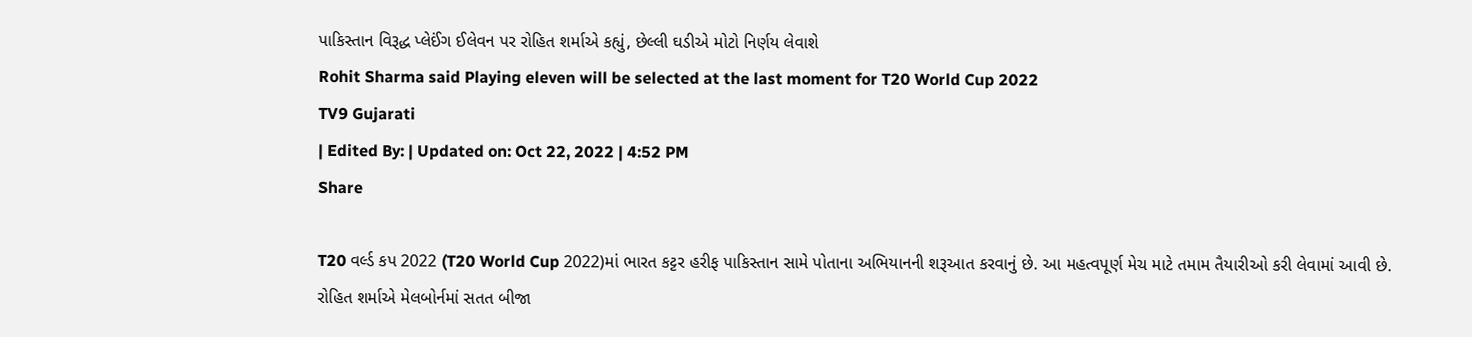પાકિસ્તાન વિરૂદ્ધ પ્લેઈંગ ઈલેવન પર રોહિત શર્માએ કહ્યું, છેલ્લી ઘડીએ મોટો નિર્ણય લેવાશે
Rohit Sharma said Playing eleven will be selected at the last moment for T20 World Cup 2022
TV9 Gujarati
| Edited By: | Updated on: Oct 22, 2022 | 4:52 PM
Share

T20 વર્લ્ડ કપ 2022 (T20 World Cup 2022)માં ભારત કટ્ટર હરીફ પાકિસ્તાન સામે પોતાના અભિયાનની શરૂઆત કરવાનું છે. આ મહત્વપૂર્ણ મેચ માટે તમામ તૈયારીઓ કરી લેવામાં આવી છે. રોહિત શર્માએ મેલબોર્નમાં સતત બીજા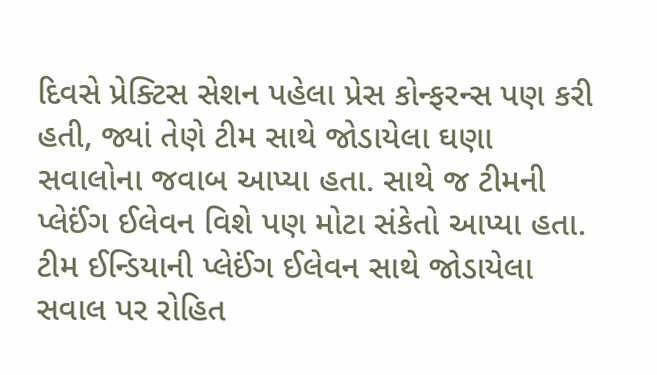દિવસે પ્રેક્ટિસ સેશન પહેલા પ્રેસ કોન્ફરન્સ પણ કરી હતી, જ્યાં તેણે ટીમ સાથે જોડાયેલા ઘણા સવાલોના જવાબ આપ્યા હતા. સાથે જ ટીમની પ્લેઈંગ ઈલેવન વિશે પણ મોટા સંકેતો આપ્યા હતા. ટીમ ઈન્ડિયાની પ્લેઈંગ ઈલેવન સાથે જોડાયેલા સવાલ પર રોહિત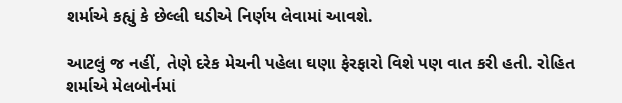શર્માએ કહ્યું કે છેલ્લી ઘડીએ નિર્ણય લેવામાં આવશે.

આટલું જ નહીં, તેણે દરેક મેચની પહેલા ઘણા ફેરફારો વિશે પણ વાત કરી હતી. રોહિત શર્માએ મેલબોર્નમાં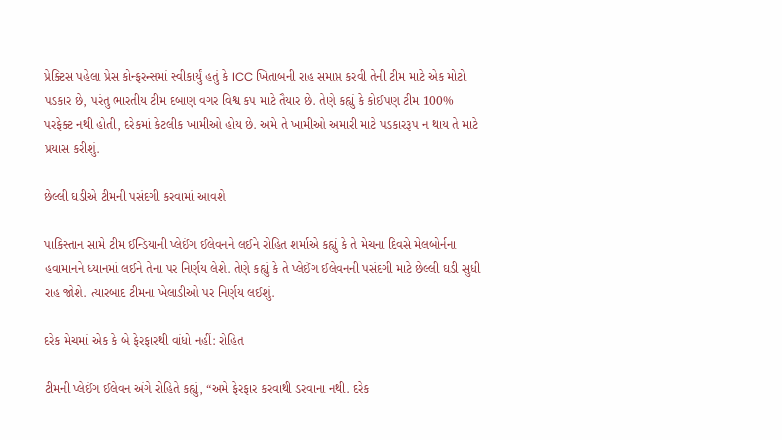પ્રેક્ટિસ પહેલા પ્રેસ કોન્ફરન્સમાં સ્વીકાર્યું હતું કે ICC ખિતાબની રાહ સમાપ્ત કરવી તેની ટીમ માટે એક મોટો પડકાર છે, પરંતુ ભારતીય ટીમ દબાણ વગર વિશ્વ કપ માટે તૈયાર છે. તેણે કહ્યું કે કોઈપણ ટીમ 100% પરફેક્ટ નથી હોતી, દરેકમાં કેટલીક ખામીઓ હોય છે. અમે તે ખામીઓ અમારી માટે પડકારરૂપ ન થાય તે માટે પ્રયાસ કરીશું.

છેલ્લી ઘડીએ ટીમની પસંદગી કરવામાં આવશે

પાકિસ્તાન સામે ટીમ ઈન્ડિયાની પ્લેઈંગ ઈલેવનને લઈને રોહિત શર્માએ કહ્યું કે તે મેચના દિવસે મેલબોર્નના હવામાનને ધ્યાનમાં લઈને તેના પર નિર્ણય લેશે. તેણે કહ્યું કે તે પ્લેઈંગ ઈલેવનની પસંદગી માટે છેલ્લી ઘડી સુધી રાહ જોશે. ત્યારબાદ ટીમના ખેલાડીઓ પર નિર્ણય લઈશું.

દરેક મેચમાં એક કે બે ફેરફારથી વાંધો નહીં: રોહિત

ટીમની પ્લેઈંગ ઈલેવન અંગે રોહિતે કહ્યું, “અમે ફેરફાર કરવાથી ડરવાના નથી. દરેક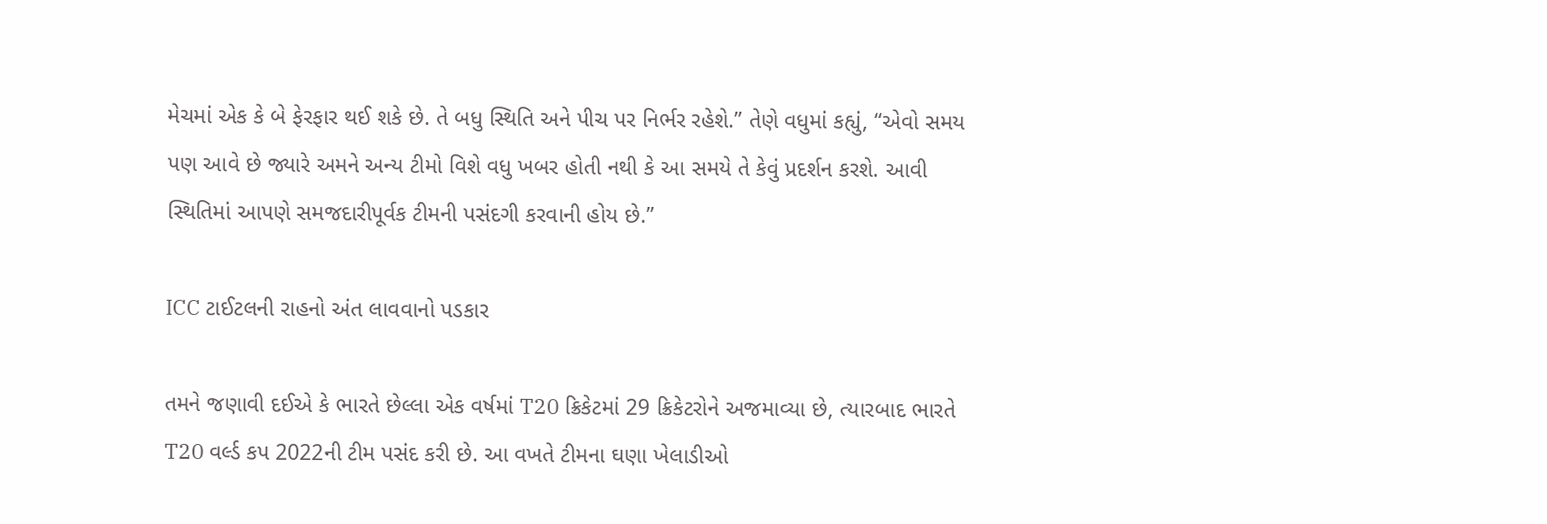મેચમાં એક કે બે ફેરફાર થઈ શકે છે. તે બધુ સ્થિતિ અને પીચ પર નિર્ભર રહેશે.” તેણે વધુમાં કહ્યું, “એવો સમય પણ આવે છે જ્યારે અમને અન્ય ટીમો વિશે વધુ ખબર હોતી નથી કે આ સમયે તે કેવું પ્રદર્શન કરશે. આવી સ્થિતિમાં આપણે સમજદારીપૂર્વક ટીમની પસંદગી કરવાની હોય છે.”

ICC ટાઈટલની રાહનો અંત લાવવાનો પડકાર

તમને જણાવી દઈએ કે ભારતે છેલ્લા એક વર્ષમાં T20 ક્રિકેટમાં 29 ક્રિકેટરોને અજમાવ્યા છે, ત્યારબાદ ભારતે T20 વર્લ્ડ કપ 2022ની ટીમ પસંદ કરી છે. આ વખતે ટીમના ઘણા ખેલાડીઓ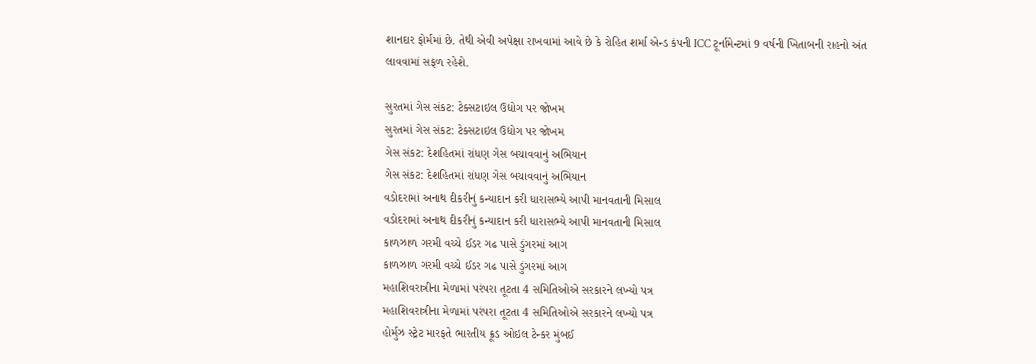શાનદાર ફોર્મમાં છે. તેથી એવી અપેક્ષા રાખવામાં આવે છે કે રોહિત શર્મા એન્ડ કંપની ICC ટૂર્નામેન્ટમાં 9 વર્ષની ખિતાબની રાહનો અંત લાવવામાં સફળ રહેશે.

સુરતમાં ગેસ સંકટ: ટેક્સટાઇલ ઉદ્યોગ પર જોખમ
સુરતમાં ગેસ સંકટ: ટેક્સટાઇલ ઉદ્યોગ પર જોખમ
ગેસ સંકટ: દેશહિતમાં રાંધણ ગેસ બચાવવાનું અભિયાન
ગેસ સંકટ: દેશહિતમાં રાંધણ ગેસ બચાવવાનું અભિયાન
વડોદરામાં અનાથ દીકરીનું કન્યાદાન કરી ધારાસભ્યે આપી માનવતાની મિસાલ
વડોદરામાં અનાથ દીકરીનું કન્યાદાન કરી ધારાસભ્યે આપી માનવતાની મિસાલ
કાળઝાળ ગરમી વચ્ચે ઈડર ગઢ પાસે ડુંગરમાં આગ
કાળઝાળ ગરમી વચ્ચે ઈડર ગઢ પાસે ડુંગરમાં આગ
મહાશિવરાત્રીના મેળામાં પરંપરા તૂટતા 4 સમિતિઓએ સરકારને લખ્યો પત્ર
મહાશિવરાત્રીના મેળામાં પરંપરા તૂટતા 4 સમિતિઓએ સરકારને લખ્યો પત્ર
હોર્મુઝ સ્ટ્રેટ મારફતે ભારતીય ક્રૂડ ઓઇલ ટેન્કર મુંબઈ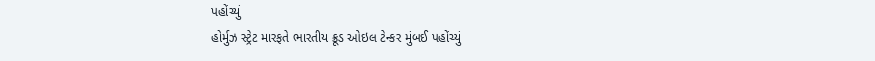પહોંચ્યું
હોર્મુઝ સ્ટ્રેટ મારફતે ભારતીય ક્રૂડ ઓઇલ ટેન્કર મુંબઈ પહોંચ્યું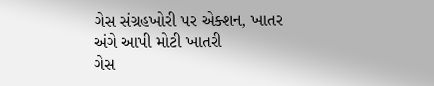ગેસ સંગ્રહખોરી પર એક્શન, ખાતર અંગે આપી મોટી ખાતરી
ગેસ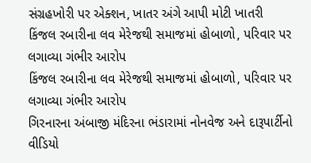સંગ્રહખોરી પર એક્શન, ખાતર અંગે આપી મોટી ખાતરી
કિંજલ રબારીના લવ મેરેજથી સમાજમાં હોબાળો, પરિવાર પર લગાવ્યા ગંભીર આરોપ
કિંજલ રબારીના લવ મેરેજથી સમાજમાં હોબાળો, પરિવાર પર લગાવ્યા ગંભીર આરોપ
ગિરનારના અંબાજી મંદિરના ભંડારામાં નોનવેજ અને દારૂપાર્ટીનો વીડિયો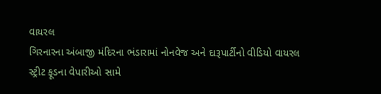વાયરલ
ગિરનારના અંબાજી મંદિરના ભંડારામાં નોનવેજ અને દારૂપાર્ટીનો વીડિયો વાયરલ
સ્ટ્રીટ ફૂડના વેપારીઓ સામે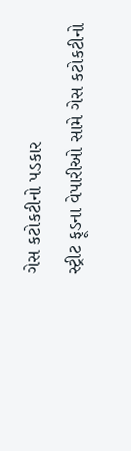ગેસ કટોકટીનો પડકાર
સ્ટ્રીટ ફૂડના વેપારીઓ સામે ગેસ કટોકટીનો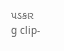પડકાર
g clip-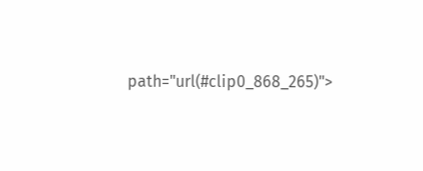path="url(#clip0_868_265)">